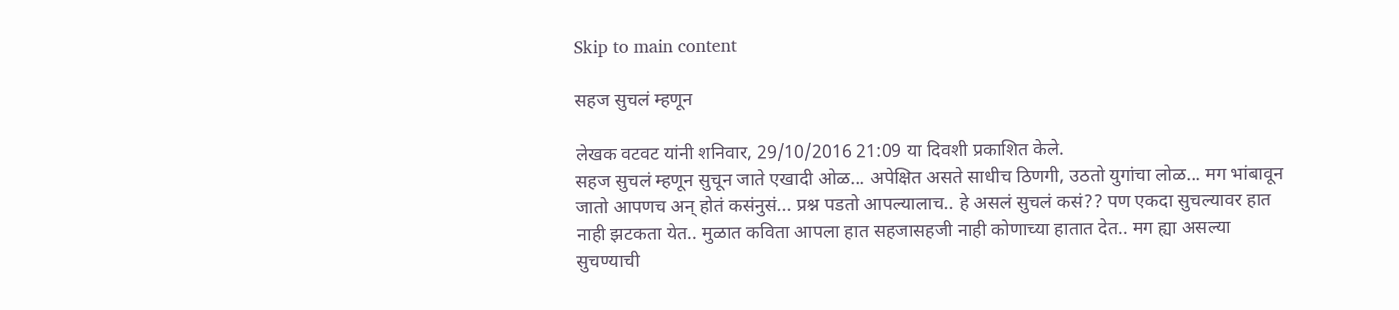Skip to main content

सहज सुचलं म्हणून

लेखक वटवट यांनी शनिवार, 29/10/2016 21:09 या दिवशी प्रकाशित केले.
सहज सुचलं म्हणून सुचून जाते एखादी ओळ... अपेक्षित असते साधीच ठिणगी, उठतो युगांचा लोळ... मग भांबावून जातो आपणच अन् होतं कसंनुसं... प्रश्न पडतो आपल्यालाच.. हे असलं सुचलं कसं?? पण एकदा सुचल्यावर हात नाही झटकता येत.. मुळात कविता आपला हात सहजासहजी नाही कोणाच्या हातात देत.. मग ह्या असल्या सुचण्याची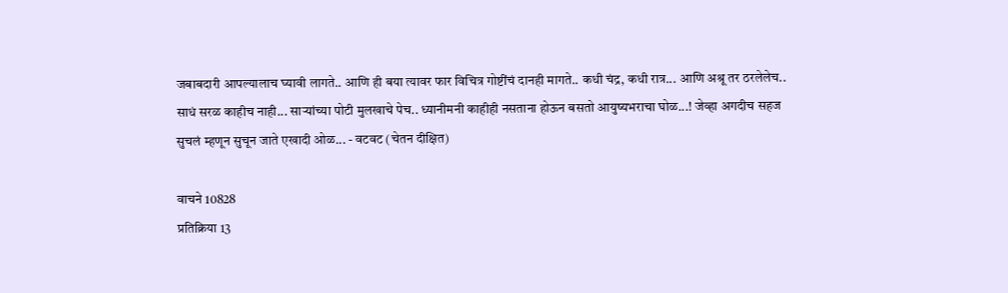जबाबदारी आपल्यालाच घ्यावी लागते.. आणि ही बया त्यावर फार विचित्र गोष्टींचं दानही मागते.. कधी चंद्र, कधी रात्र... आणि अश्रू तर ठरलेलेच.. साधं सरळ काहीच नाही... सार्‍यांच्या पोटी मुलखाचे पेच.. ध्यानीमनी काहीही नसताना होऊन बसतो आयुष्यभराचा घोळ...! जेव्हा अगदीच सहज सुचलं म्हणून सुचून जाते एखादी ओळ... - वटवट (चेतन दीक्षित)

वाचने 10828
प्रतिक्रिया 13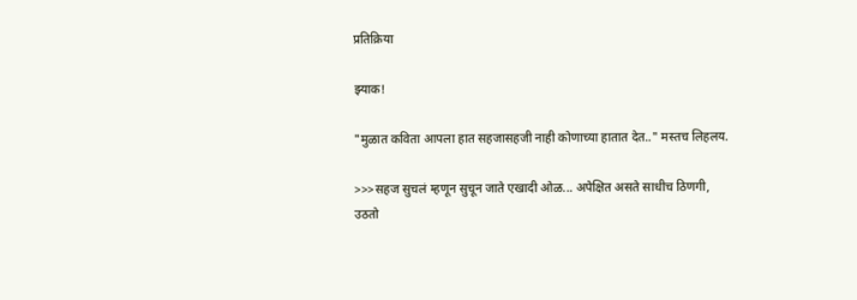प्रतिक्रिया

झ्याक!

"मुळात कविता आपला हात सहजासहजी नाही कोणाच्या हातात देत.." मस्तच लिहलय.

>>>सहज सुचलं म्हणून सुचून जाते एखादी ओळ... अपेक्षित असते साधीच ठिणगी, उठतो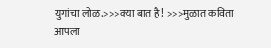युगांचा लोळ.>>>क्या बात है! >>>मुळात कविता आपला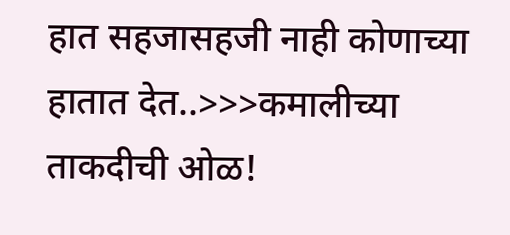हात सहजासहजी नाही कोणाच्या हातात देत..>>>कमालीच्या ताकदीची ओळ!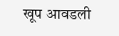खूप आवडली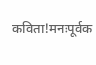कविता!मनःपूर्वक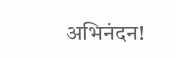अभिनंदन!